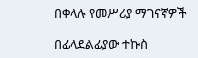በቀላሉ የመሥሪያ ማገናኛዎች

በፊላደልፊያው ተኩስ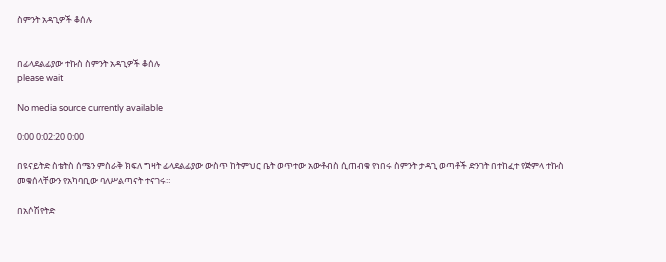ስምንት አዳጊዎች ቆሰሉ


በፊላደልፊያው ተኩስ ስምንት አዳጊዎች ቆሰሉ
please wait

No media source currently available

0:00 0:02:20 0:00

በዩናይትድ ስቴትስ ሰሜን ምስራቅ ክፍለ ግዛት ፊላደልፊያው ውስጥ ከትምህር ቤት ወጥተው አውቶብስ ሲጠብቁ የነበሩ ስምንት ታዳጊ ወጣቶች ድንገት በተከፈተ የጅምላ ተኩስ መቁሰላቸውን የአካባቢው ባለሥልጣናት ተናገሩ።

በአሶሽየትድ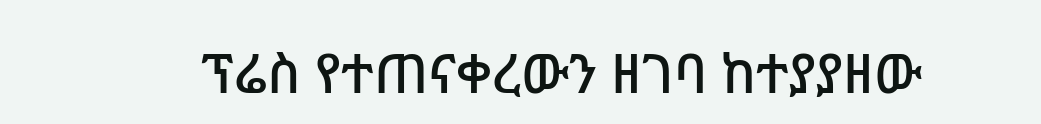ፕሬስ የተጠናቀረውን ዘገባ ከተያያዘው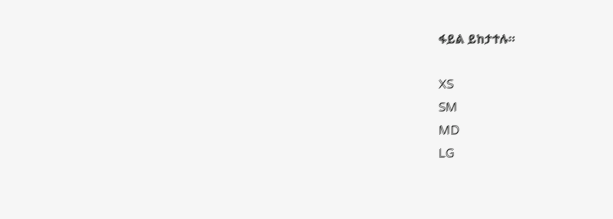ፋይል ይከታተሉ።

XS
SM
MD
LG